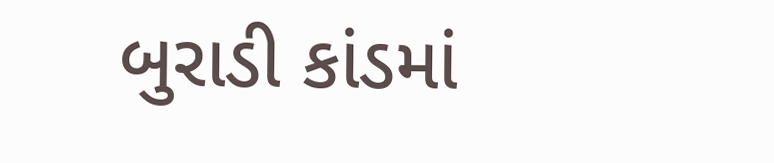બુરાડી કાંડમાં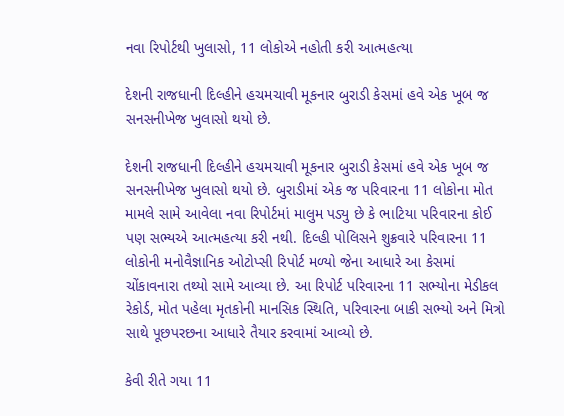નવા રિપોર્ટથી ખુલાસો, 11 લોકોએ નહોતી કરી આત્મહત્યા

દેશની રાજધાની દિલ્હીને હચમચાવી મૂકનાર બુરાડી કેસમાં હવે એક ખૂબ જ સનસનીખેજ ખુલાસો થયો છે.

દેશની રાજધાની દિલ્હીને હચમચાવી મૂકનાર બુરાડી કેસમાં હવે એક ખૂબ જ સનસનીખેજ ખુલાસો થયો છે. બુરાડીમાં એક જ પરિવારના 11 લોકોના મોત મામલે સામે આવેલા નવા રિપોર્ટમાં માલુમ પડ્યુ છે કે ભાટિયા પરિવારના કોઈ પણ સભ્યએ આત્મહત્યા કરી નથી. દિલ્હી પોલિસને શુક્રવારે પરિવારના 11 લોકોની મનોવૈજ્ઞાનિક ઓટોપ્સી રિપોર્ટ મળ્યો જેના આધારે આ કેસમાં ચોંકાવનારા તથ્યો સામે આવ્યા છે. આ રિપોર્ટ પરિવારના 11 સભ્યોના મેડીકલ રેકોર્ડ, મોત પહેલા મૃતકોની માનસિક સ્થિતિ, પરિવારના બાકી સભ્યો અને મિત્રો સાથે પૂછપરછના આધારે તૈયાર કરવામાં આવ્યો છે.

કેવી રીતે ગયા 11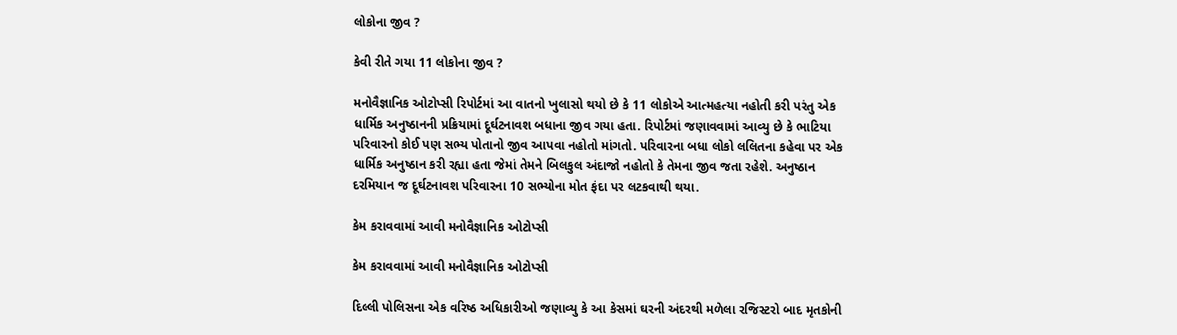લોકોના જીવ ?

કેવી રીતે ગયા 11 લોકોના જીવ ?

મનોવૈજ્ઞાનિક ઓટોપ્સી રિપોર્ટમાં આ વાતનો ખુલાસો થયો છે કે 11 લોકોએ આત્મહત્યા નહોતી કરી પરંતુ એક ધાર્મિક અનુષ્ઠાનની પ્રક્રિયામાં દૂર્ઘટનાવશ બધાના જીવ ગયા હતા. રિપોર્ટમાં જણાવવામાં આવ્યુ છે કે ભાટિયા પરિવારનો કોઈ પણ સભ્ય પોતાનો જીવ આપવા નહોતો માંગતો. પરિવારના બધા લોકો લલિતના કહેવા પર એક ધાર્મિક અનુષ્ઠાન કરી રહ્યા હતા જેમાં તેમને બિલકુલ અંદાજો નહોતો કે તેમના જીવ જતા રહેશે. અનુષ્ઠાન દરમિયાન જ દૂર્ઘટનાવશ પરિવારના 10 સભ્યોના મોત ફંદા પર લટકવાથી થયા.

કેમ કરાવવામાં આવી મનોવૈજ્ઞાનિક ઓટોપ્સી

કેમ કરાવવામાં આવી મનોવૈજ્ઞાનિક ઓટોપ્સી

દિલ્લી પોલિસના એક વરિષ્ઠ અધિકારીઓ જણાવ્યુ કે આ કેસમાં ઘરની અંદરથી મળેલા રજિસ્ટરો બાદ મૃતકોની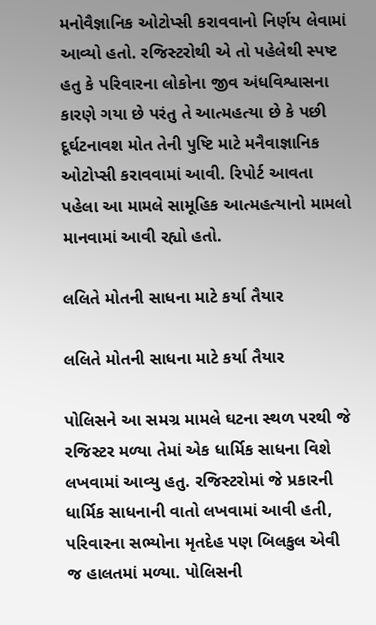મનોવૈજ્ઞાનિક ઓટોપ્સી કરાવવાનો નિર્ણય લેવામાં આવ્યો હતો. રજિસ્ટરોથી એ તો પહેલેથી સ્પષ્ટ હતુ કે પરિવારના લોકોના જીવ અંધવિશ્વાસના કારણે ગયા છે પરંતુ તે આત્મહત્યા છે કે પછી દૂર્ઘટનાવશ મોત તેની પુષ્ટિ માટે મનૈવાજ્ઞાનિક ઓટોપ્સી કરાવવામાં આવી. રિપોર્ટ આવતા પહેલા આ મામલે સામૂહિક આત્મહત્યાનો મામલો માનવામાં આવી રહ્યો હતો.

લલિતે મોતની સાધના માટે કર્યા તૈયાર

લલિતે મોતની સાધના માટે કર્યા તૈયાર

પોલિસને આ સમગ્ર મામલે ઘટના સ્થળ પરથી જે રજિસ્ટર મળ્યા તેમાં એક ધાર્મિક સાધના વિશે લખવામાં આવ્યુ હતુ. રજિસ્ટરોમાં જે પ્રકારની ધાર્મિક સાધનાની વાતો લખવામાં આવી હતી, પરિવારના સભ્યોના મૃતદેહ પણ બિલકુલ એવી જ હાલતમાં મળ્યા. પોલિસની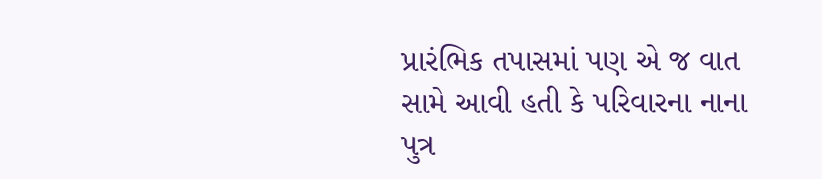પ્રારંભિક તપાસમાં પણ એ જ વાત સામે આવી હતી કે પરિવારના નાના પુત્ર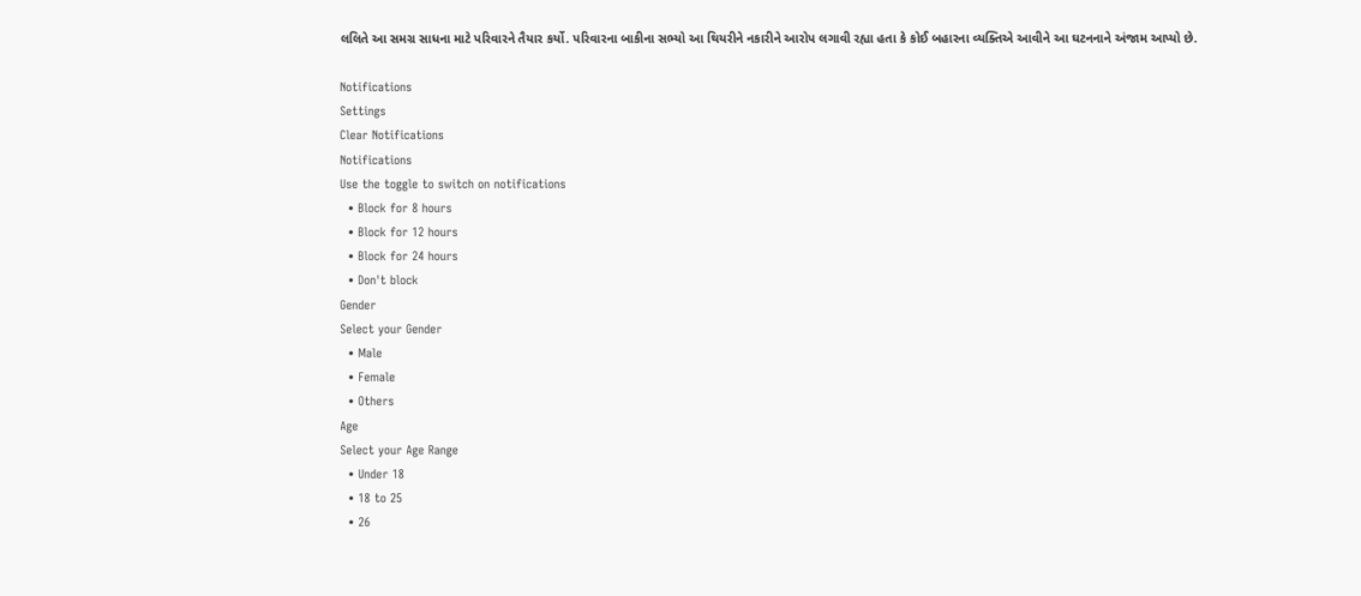લલિતે આ સમગ્ર સાધના માટે પરિવારને તૈયાર કર્યો. પરિવારના બાકીના સભ્યો આ થિયરીને નકારીને આરોપ લગાવી રહ્યા હતા કે કોઈ બહારના વ્યક્તિએ આવીને આ ઘટનનાને અંજામ આપ્યો છે.

Notifications
Settings
Clear Notifications
Notifications
Use the toggle to switch on notifications
  • Block for 8 hours
  • Block for 12 hours
  • Block for 24 hours
  • Don't block
Gender
Select your Gender
  • Male
  • Female
  • Others
Age
Select your Age Range
  • Under 18
  • 18 to 25
  • 26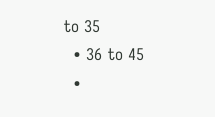to 35
  • 36 to 45
  •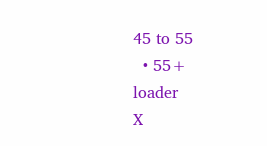45 to 55
  • 55+
loader
X